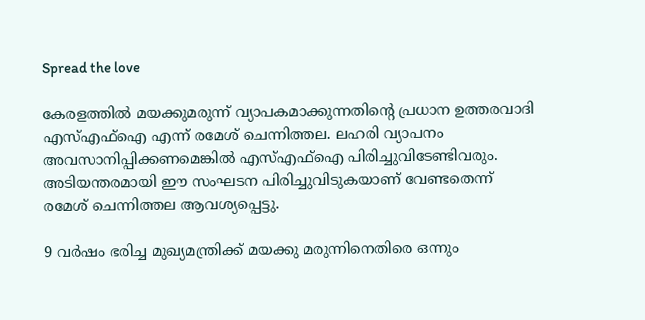Spread the love

കേരളത്തില്‍ മയക്കുമരുന്ന് വ്യാപകമാക്കുന്നതിന്റെ പ്രധാന ഉത്തരവാദി എസ്എഫ്‌ഐ എന്ന് രമേശ് ചെന്നിത്തല. ലഹരി വ്യാപനം അവസാനിപ്പിക്കണമെങ്കില്‍ എസ്എഫ്‌ഐ പിരിച്ചുവിടേണ്ടിവരും. അടിയന്തരമായി ഈ സംഘടന പിരിച്ചുവിടുകയാണ് വേണ്ടതെന്ന് രമേശ് ചെന്നിത്തല ആവശ്യപ്പെട്ടു.

9 വര്‍ഷം ഭരിച്ച മുഖ്യമന്ത്രിക്ക് മയക്കു മരുന്നിനെതിരെ ഒന്നും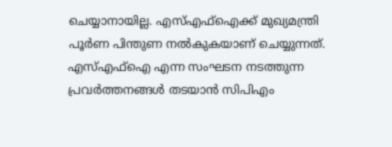ചെയ്യാനായില്ല. എസ്എഫ്‌ഐക്ക് മുഖ്യമന്ത്രി പൂര്‍ണ പിന്തുണ നല്‍കുകയാണ് ചെയ്യുന്നത്. എസ്എഫ്‌ഐ എന്ന സംഘടന നടത്തുന്ന പ്രവര്‍ത്തനങ്ങള്‍ തടയാന്‍ സിപിഎം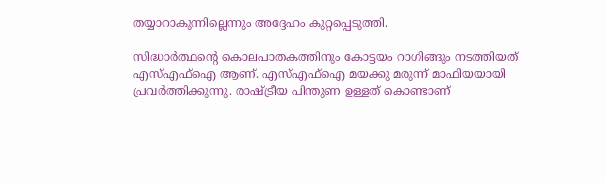തയ്യാറാകുന്നില്ലെന്നും അദ്ദേഹം കുറ്റപ്പെടുത്തി.

സിദ്ധാര്‍ത്ഥന്റെ കൊലപാതകത്തിനും കോട്ടയം റാഗിങ്ങും നടത്തിയത് എസ്എഫ്‌ഐ ആണ്. എസ്എഫ്‌ഐ മയക്കു മരുന്ന് മാഫിയയായി പ്രവര്‍ത്തിക്കുന്നു. രാഷ്ട്രീയ പിന്തുണ ഉള്ളത് കൊണ്ടാണ്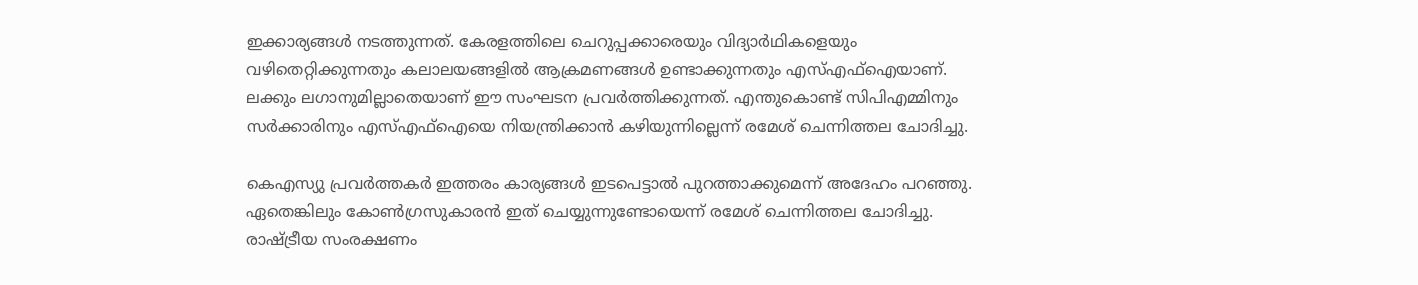ഇക്കാര്യങ്ങള്‍ നടത്തുന്നത്. കേരളത്തിലെ ചെറുപ്പക്കാരെയും വിദ്യാര്‍ഥികളെയും വഴിതെറ്റിക്കുന്നതും കലാലയങ്ങളില്‍ ആക്രമണങ്ങള്‍ ഉണ്ടാക്കുന്നതും എസ്എഫ്ഐയാണ്. ലക്കും ലഗാനുമില്ലാതെയാണ് ഈ സംഘടന പ്രവര്‍ത്തിക്കുന്നത്. എന്തുകൊണ്ട് സിപിഎമ്മിനും സര്‍ക്കാരിനും എസ്എഫ്ഐയെ നിയന്ത്രിക്കാന്‍ കഴിയുന്നില്ലെന്ന് രമേശ് ചെന്നിത്തല ചോദിച്ചു.

കെഎസ്യു പ്രവര്‍ത്തകര്‍ ഇത്തരം കാര്യങ്ങള്‍ ഇടപെട്ടാല്‍ പുറത്താക്കുമെന്ന് അദേഹം പറഞ്ഞു. ഏതെങ്കിലും കോണ്‍ഗ്രസുകാരന്‍ ഇത് ചെയ്യുന്നുണ്ടോയെന്ന് രമേശ് ചെന്നിത്തല ചോദിച്ചു. രാഷ്ട്രീയ സംരക്ഷണം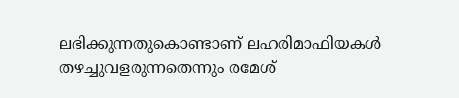ലഭിക്കുന്നതുകൊണ്ടാണ് ലഹരിമാഫിയകള്‍ തഴച്ചുവളരുന്നതെന്നും രമേശ്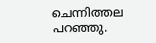ചെന്നിത്തല പറഞ്ഞു.